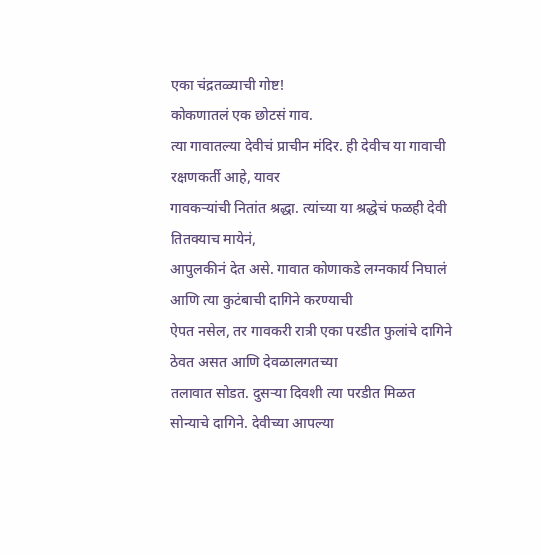एका चंद्रतळ्याची गोष्ट!
कोकणातलं एक छोटसं गाव.
त्या गावातल्या देवीचं प्राचीन मंदिर. ही देवीच या गावाची रक्षणकर्ती आहे, यावर
गावकऱ्यांची नितांत श्रद्धा. त्यांच्या या श्रद्धेचं फळही देवी तितक्याच मायेनं,
आपुलकीनं देत असे. गावात कोणाकडे लग्नकार्य निघालं आणि त्या कुटंबाची दागिने करण्याची
ऐपत नसेल, तर गावकरी रात्री एका परडीत फुलांचे दागिने ठेवत असत आणि देवळालगतच्या
तलावात सोडत. दुसऱ्या दिवशी त्या परडीत मिळत सोन्याचे दागिने. देवीच्या आपल्या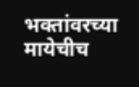भक्तांवरच्या मायेचीच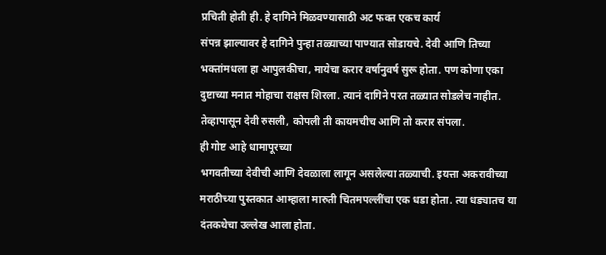प्रचिती होती ही. हे दागिने मिळवण्यासाठी अट फक्त एकच कार्य
संपन्न झाल्यावर हे दागिने पुन्हा तळ्याच्या पाण्यात सोडायचे. देवी आणि तिच्या
भक्तांमधला हा आपुलकीचा, मायेचा करार वर्षानुवर्ष सुरू होता. पण कोणा एका
दुष्टाच्या मनात मोहाचा राक्षस शिरला. त्यानं दागिने परत तळ्यात सोडलेच नाहीत.
तेव्हापासून देवी रुसली, कोपली ती कायमचीच आणि तो करार संपला.
ही गोष्ट आहे धामापूरच्या
भगवतीच्या देवीची आणि देवळाला लागून असलेल्या तळ्याची. इयत्ता अकरावीच्या
मराठीच्या पुस्तकात आम्हाला मारुती चितमपल्लींचा एक धडा होता. त्या धड्यातच या
दंतकथेचा उल्लेख आला होता.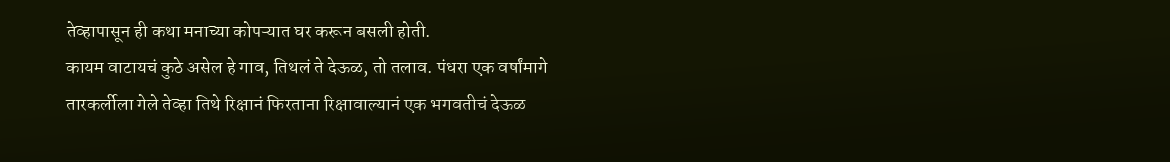तेव्हापासून ही कथा मनाच्या कोपऱ्यात घर करून बसली होती.
कायम वाटायचं कुठे असेल हे गाव, तिथलं ते देऊळ, तो तलाव. पंधरा एक वर्षांमागे
तारकर्लीला गेले तेव्हा तिथे रिक्षानं फिरताना रिक्षावाल्यानं एक भगवतीचं देऊळ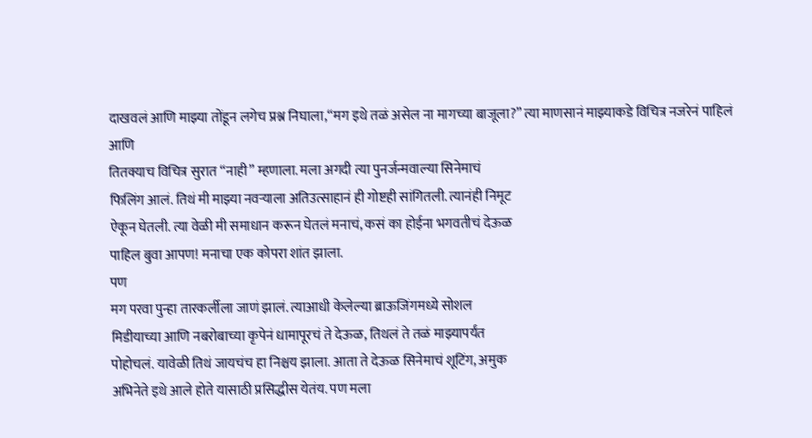दाखवलं आणि माझ्या तोंडून लगेच प्रश्न निघाला,“मग इथे तळं असेल ना मागच्या बाजूला?” त्या माणसानं माझ्याकडे विचित्र नजरेनं पाहिलं आणि
तितक्याच विचित्र सुरात “नाही” म्हणाला. मला अगदी त्या पुनर्जन्मवाल्या सिनेमाचं
फिलिंग आलं. तिथं मी माझ्या नवऱ्याला अतिउत्साहानं ही गोष्टही सांगितली. त्यानंही निमूट
ऐकून घेतली. त्या वेळी मी समाधान करून घेतलं मनाचं, कसं का होईना भगवतीचं देऊळ
पाहिल बुवा आपण! मनाचा एक कोपरा शांत झाला.
पण
मग परवा पुन्हा तारकर्लीला जाणं झालं. त्याआधी केलेल्या ब्राऊजिंगमध्ये सोशल
मिडीयाच्या आणि नबरोबाच्या कृपेनं धामापूरचं ते देऊळ, तिथलं ते तळं माझ्यापर्यंत
पोहोचलं. यावेळी तिथं जायचंच हा निश्चय झाला. आता ते देऊळ सिनेमाचं शूटिंग, अमुक
अभिनेते इथे आले होते यासाठी प्रसिद्धीस येतंय. पण मला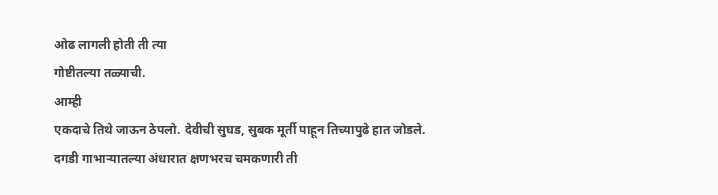ओढ लागली होती ती त्या
गोष्टीतल्या तळ्याची.
आम्ही
एकदाचे तिथे जाऊन ठेपलो. देवीची सुघड, सुबक मूर्ती पाहून तिच्यापुढे हात जोडले.
दगडी गाभाऱ्यातल्या अंधारात क्षणभरच चमकणारी ती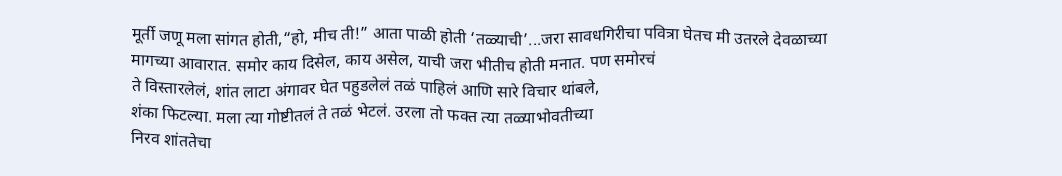मूर्ती जणू मला सांगत होती,“हो, मीच ती!” आता पाळी होती ‘तळ्याची’...जरा सावधगिरीचा पवित्रा घेतच मी उतरले देवळाच्या
मागच्या आवारात. समोर काय दिसेल, काय असेल, याची जरा भीतीच होती मनात. पण समोरचं
ते विस्तारलेलं, शांत लाटा अंगावर घेत पहुडलेलं तळं पाहिलं आणि सारे विचार थांबले,
शंका फिटल्या. मला त्या गोष्टीतलं ते तळं भेटलं. उरला तो फक्त त्या तळ्याभोवतीच्या
निरव शांततेचा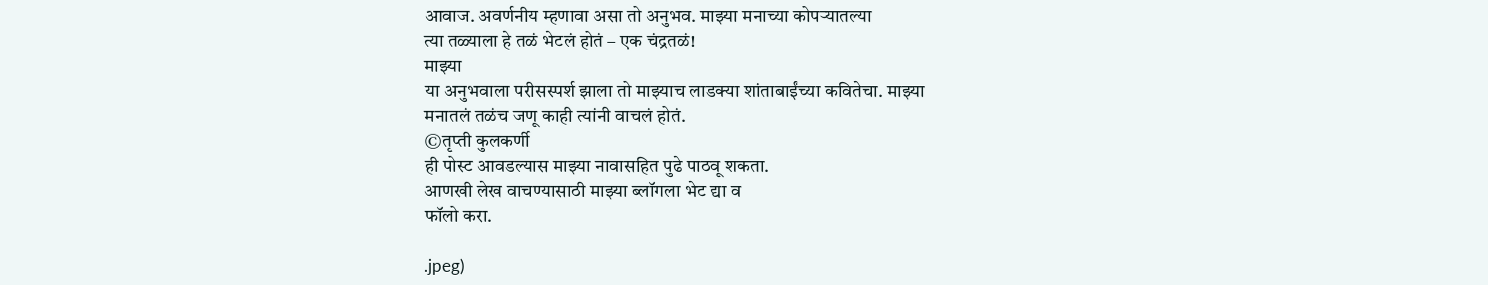आवाज. अवर्णनीय म्हणावा असा तो अनुभव. माझ्या मनाच्या कोपऱ्यातल्या
त्या तळ्याला हे तळं भेटलं होतं – एक चंद्रतळं!
माझ्या
या अनुभवाला परीसस्पर्श झाला तो माझ्याच लाडक्या शांताबाईंच्या कवितेचा. माझ्या
मनातलं तळंच जणू काही त्यांनी वाचलं होतं.
©तृप्ती कुलकर्णी
ही पोस्ट आवडल्यास माझ्या नावासहित पुढे पाठवू शकता.
आणखी लेख वाचण्यासाठी माझ्या ब्लॉगला भेट द्या व
फॉलो करा.

.jpeg)